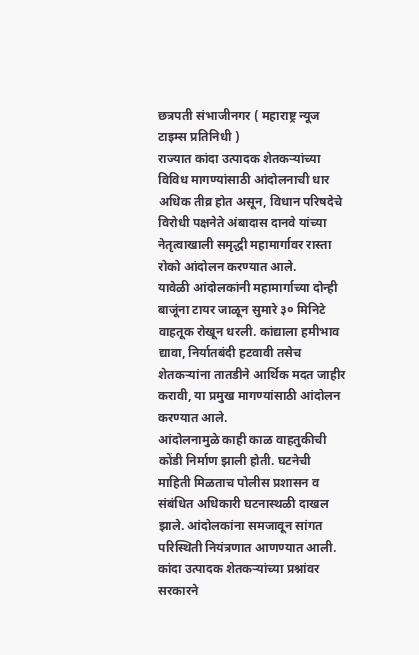छत्रपती संभाजीनगर ( महाराष्ट्र न्यूज टाइम्स प्रतिनिधी )
राज्यात कांदा उत्पादक शेतकऱ्यांच्या विविध मागण्यांसाठी आंदोलनाची धार अधिक तीव्र होत असून, विधान परिषदेचे विरोधी पक्षनेते अंबादास दानवे यांच्या नेतृत्वाखाली समृद्धी महामार्गावर रास्ता रोको आंदोलन करण्यात आले.
यावेळी आंदोलकांनी महामार्गाच्या दोन्ही बाजूंना टायर जाळून सुमारे ३० मिनिटे वाहतूक रोखून धरली. कांद्याला हमीभाव द्यावा, निर्यातबंदी हटवावी तसेच शेतकऱ्यांना तातडीने आर्थिक मदत जाहीर करावी, या प्रमुख मागण्यांसाठी आंदोलन करण्यात आले.
आंदोलनामुळे काही काळ वाहतुकीची कोंडी निर्माण झाली होती. घटनेची माहिती मिळताच पोलीस प्रशासन व संबंधित अधिकारी घटनास्थळी दाखल झाले. आंदोलकांना समजावून सांगत परिस्थिती नियंत्रणात आणण्यात आली.
कांदा उत्पादक शेतकऱ्यांच्या प्रश्नांवर सरकारने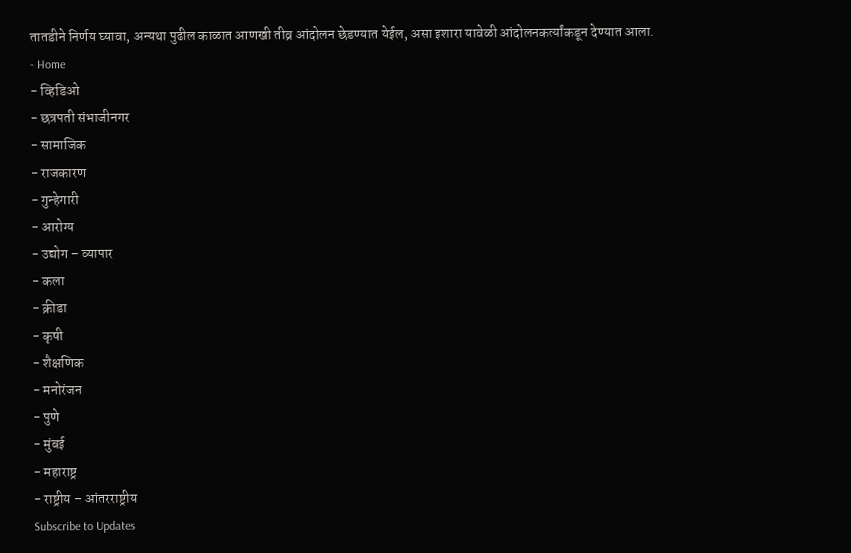तातडीने निर्णय घ्यावा, अन्यथा पुढील काळात आणखी तीव्र आंदोलन छेडण्यात येईल, असा इशारा यावेळी आंदोलनकर्त्यांकडून देण्यात आला.
- Home
- व्हिडिओ
- छत्रपती संभाजीनगर
- सामाजिक
- राजकारण
- गुन्हेगारी
- आरोग्य
- उद्योग – व्यापार
- कला
- क्रीडा
- कृषी
- शैक्षणिक
- मनोरंजन
- पुणे
- मुंबई
- महाराष्ट्र
- राष्ट्रीय – आंतरराष्ट्रीय
Subscribe to Updates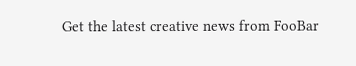Get the latest creative news from FooBar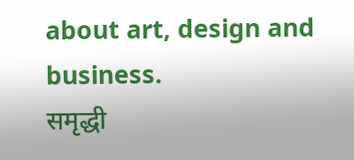about art, design and business.
समृद्धी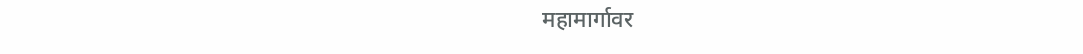महामार्गावर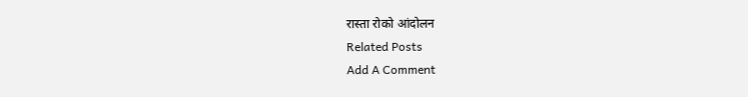रास्ता रोको आंदोलन
Related Posts
Add A Comment